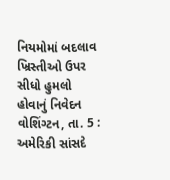નિયમોમાં બદલાવ ખ્રિસ્તીઓ ઉપર સીધો હુમલો હોવાનું નિવેદન
વોશિંગ્ટન, તા. 5 : અમેરિકી સાંસદે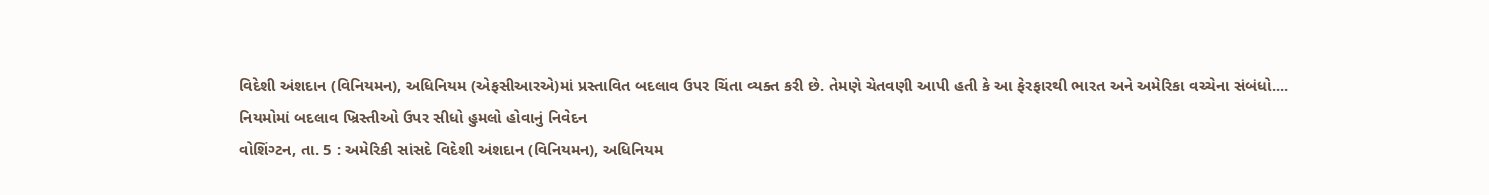વિદેશી અંશદાન (વિનિયમન), અધિનિયમ (એફસીઆરએ)માં પ્રસ્તાવિત બદલાવ ઉપર ચિંતા વ્યક્ત કરી છે. તેમણે ચેતવણી આપી હતી કે આ ફેરફારથી ભારત અને અમેરિકા વચ્ચેના સંબંધો....
નિયમોમાં બદલાવ ખ્રિસ્તીઓ ઉપર સીધો હુમલો હોવાનું નિવેદન
વોશિંગ્ટન, તા. 5 : અમેરિકી સાંસદે વિદેશી અંશદાન (વિનિયમન), અધિનિયમ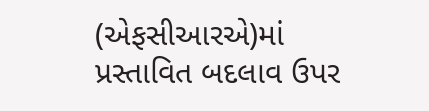(એફસીઆરએ)માં પ્રસ્તાવિત બદલાવ ઉપર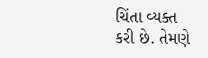ચિંતા વ્યક્ત કરી છે. તેમણે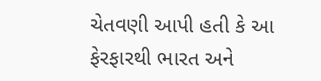ચેતવણી આપી હતી કે આ ફેરફારથી ભારત અને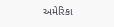અમેરિકા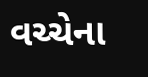વચ્ચેના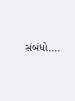સંબંધો....